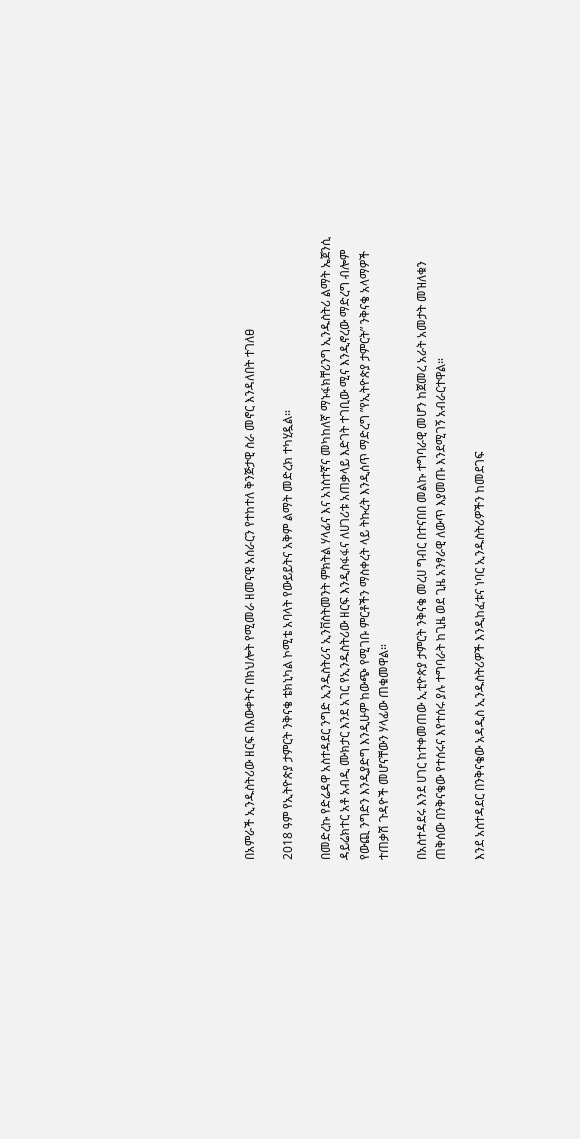በአምራች ኢንዱስትሪው ዘርፍ በእውቀትና በክህሎት የሚመራ ዘመናዊ አሰራርን የተከተለ ቅንጅታዊ ስራ መኖር እንዳለበት ተገለፀ

2018 ዓም የኢትዮጵያ ታምርት ንቅናቄ ቴክኒካል ኮሚቴ አባላት የውይይትና አቅም ልማት መድረክ ተካሂዷል።

በመድረኩ የድሬዳዋ አስተዳደር ንግድ ኢንዱስትሪና ኢንቨስትመንት ምክትል ሃላፊና እና አነስተኛና መካከለኛ ማኑፋክቸሪንግ ኢንዱስትሪ ልማት ኤጀንሲ ዳይሬክተር አቶ አብዲ ሙክታር እንደ አገር የኢንዱስትሪው ዘርፍ እንዲስፋፋና ለሀገሪቱ አጠቃላይ እድገት ተገቢው ሚና እንዲኖረው ማድረግ ብሎም የውጪ ንግድን እንዲያድግ እንዲሁም ከውጭ የሚገቡ ምርቶችን ማስቀረት ላይ ትኩረት እንዲሰጥ ማድረግ ”የኢትዮጵያ ታምርት” ንቅናቄ አላማዎች ተጠቃሽ ጉዳዮች መሆናቸውን ሃላፊው ጠቁመዋል።

በአስተዳደሩ እንደ ሀገር ከተቀመጠው ኢቲዮጵያ ታምርት ንቅናቄ መረሀ ግብር በተናበበ መልኩ ተግባራዊ መሆን ከጀመረ አራት አመታት መዝለቁን ጠቅሰው በንቅናቄው የተሰሩና እየተሰሩ ያሉ ተግባራት ከጊዜ ወደ ጊዜ አንፃራዊ ለውጥ እያመጡ እንደሚገኝ አብራርተዋል።

እንደ አስተዳደር በንቅናቄው አዳዲስ ኢንዱስትሪዎች እንዲከፈቱና ነባር ኢንዱስትሪዎችን ከመደገፍ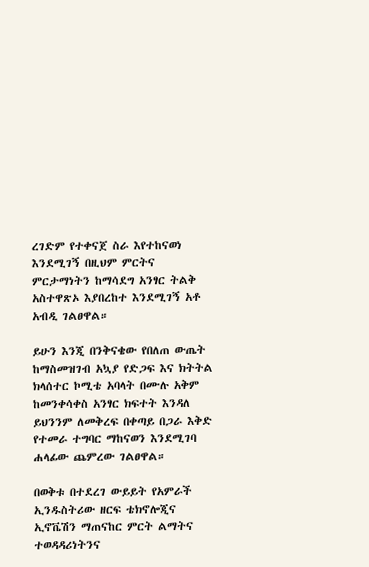ረገድም የተቀናጀ ስራ እየተከናወነ እንደሚገኝ በዚህም ምርትና ምርታማነትን ከማሳደግ አንፃር ትልቅ አስተዋጽኦ እያበረከተ እንደሚገኝ አቶ አብዲ ገልፀዋል።

ይሁን እንጂ በንቅናቄው የበለጠ ውጤት ከማስመዝገብ አኳያ የድጋፍ እና ክትትል ክላሰተር ኮሚቴ አባላት በሙሉ አቅም ከመንቀሳቀስ አንፃር ክፍተት እንዳለ ይህንንም ለመቅረፍ በቀጣይ በጋራ እቅድ የተመራ ተግባር ማከናወን እንደሚገባ ሐላፊው ጨምረው ገልፀዋል።

በወቅቱ በተደረገ ውይይት የአምራች ኢንዱስትሪው ዘርፍ ቴክኖሎጂና ኢኖቬሽን ማጠናከር ምርት ልማትና ተወዳዳሪነትንና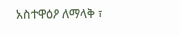አስተዋዕዖ ለማላቅ ፣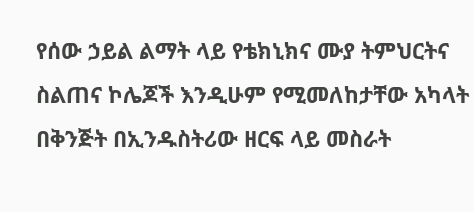የሰው ኃይል ልማት ላይ የቴክኒክና ሙያ ትምህርትና ስልጠና ኮሌጆች እንዲሁም የሚመለከታቸው አካላት በቅንጅት በኢንዱስትሪው ዘርፍ ላይ መስራት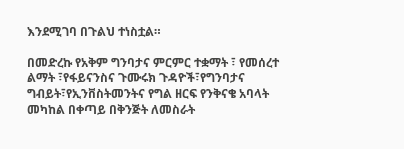እንደሚገባ በጉልህ ተነስቷል።

በመድረኩ የአቅም ግንባታና ምርምር ተቋማት ፣ የመሰረተ ልማት ፣የፋይናንስና ጉሙሩክ ጉዳዮች፣የግንባታና ግብይት፣የኢንቨስትመንትና የግል ዘርፍ የንቅናቄ አባላት መካከል በቀጣይ በቅንጅት ለመስራት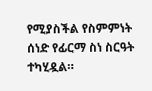የሚያስችል የስምምነት ሰነድ የፊርማ ስነ ስርዓት ተካሂዷል።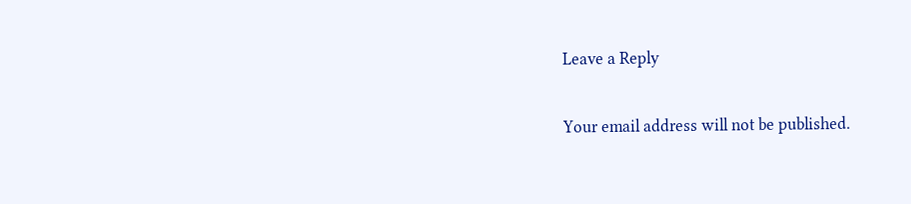Leave a Reply

Your email address will not be published.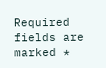Required fields are marked *